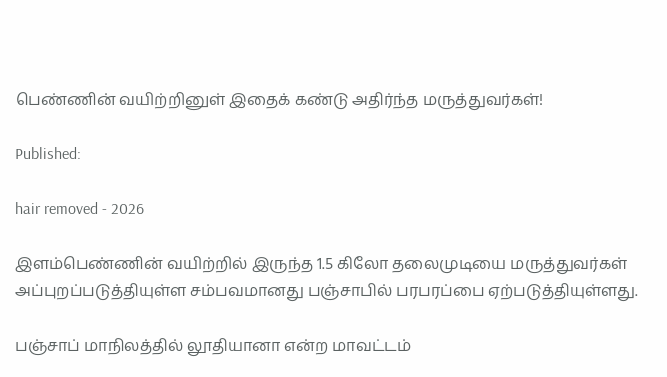பெண்ணின் வயிற்றினுள் இதைக் கண்டு அதிர்ந்த மருத்துவர்கள்!

Published:

hair removed - 2026

இளம்பெண்ணின் வயிற்றில் இருந்த 1.5 கிலோ தலைமுடியை மருத்துவர்கள் அப்புறப்படுத்தியுள்ள சம்பவமானது பஞ்சாபில் பரபரப்பை ஏற்படுத்தியுள்ளது.

பஞ்சாப் மாநிலத்தில் லூதியானா என்ற மாவட்டம்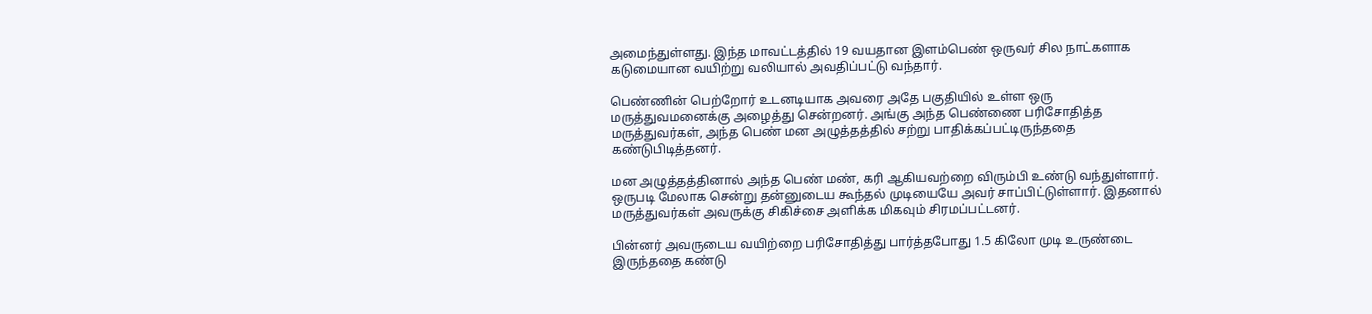அமைந்துள்ளது. இந்த மாவட்டத்தில் 19 வயதான இளம்பெண் ஒருவர் சில நாட்களாக கடுமையான வயிற்று வலியால் அவதிப்பட்டு வந்தார்.

பெண்ணின் பெற்றோர் உடனடியாக அவரை அதே பகுதியில் உள்ள ஒரு மருத்துவமனைக்கு அழைத்து சென்றனர். அங்கு அந்த பெண்ணை பரிசோதித்த மருத்துவர்கள், அந்த பெண் மன அழுத்தத்தில் சற்று பாதிக்கப்பட்டிருந்ததை கண்டுபிடித்தனர்.

மன அழுத்தத்தினால் அந்த பெண் மண், கரி ஆகியவற்றை விரும்பி உண்டு வந்துள்ளார். ஒருபடி மேலாக சென்று தன்னுடைய கூந்தல் முடியையே அவர் சாப்பிட்டுள்ளார். இதனால் மருத்துவர்கள் அவருக்கு சிகிச்சை அளிக்க மிகவும் சிரமப்பட்டனர்.

பின்னர் அவருடைய வயிற்றை பரிசோதித்து பார்த்தபோது 1.5 கிலோ முடி உருண்டை இருந்ததை கண்டு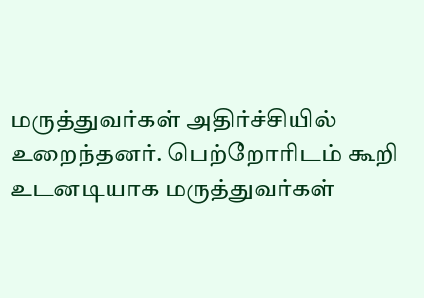மருத்துவர்கள் அதிர்ச்சியில் உறைந்தனர். பெற்றோரிடம் கூறி உடனடியாக மருத்துவர்கள்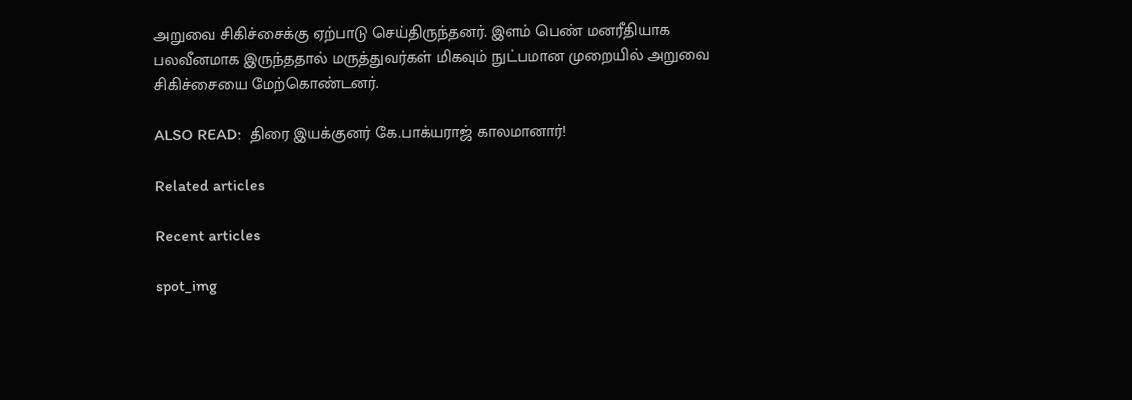அறுவை சிகிச்சைக்கு ஏற்பாடு செய்திருந்தனர். இளம் பெண் மனரீதியாக பலவீனமாக இருந்ததால் மருத்துவர்கள் மிகவும் நுட்பமான முறையில் அறுவை சிகிச்சையை மேற்கொண்டனர்.

ALSO READ:  திரை இயக்குனர் கே.பாக்யராஜ் காலமானார்!

Related articles

Recent articles

spot_img